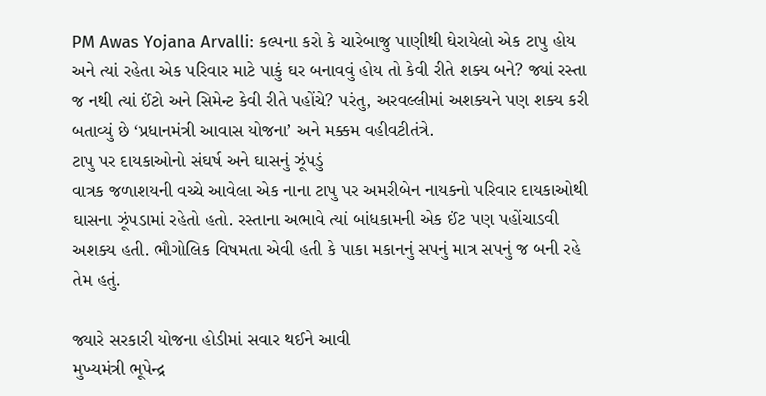PM Awas Yojana Arvalli: કલ્પના કરો કે ચારેબાજુ પાણીથી ઘેરાયેલો એક ટાપુ હોય અને ત્યાં રહેતા એક પરિવાર માટે પાકું ઘર બનાવવું હોય તો કેવી રીતે શક્ય બને? જ્યાં રસ્તા જ નથી ત્યાં ઈંટો અને સિમેન્ટ કેવી રીતે પહોંચે? પરંતુ, અરવલ્લીમાં અશક્યને પણ શક્ય કરી બતાવ્યું છે ‘પ્રધાનમંત્રી આવાસ યોજના’ અને મક્કમ વહીવટીતંત્રે.
ટાપુ પર દાયકાઓનો સંઘર્ષ અને ઘાસનું ઝૂંપડું
વાત્રક જળાશયની વચ્ચે આવેલા એક નાના ટાપુ પર અમરીબેન નાયકનો પરિવાર દાયકાઓથી ઘાસના ઝૂંપડામાં રહેતો હતો. રસ્તાના અભાવે ત્યાં બાંધકામની એક ઈંટ પણ પહોંચાડવી અશક્ય હતી. ભૌગોલિક વિષમતા એવી હતી કે પાકા મકાનનું સપનું માત્ર સપનું જ બની રહે તેમ હતું.

જ્યારે સરકારી યોજના હોડીમાં સવાર થઈને આવી
મુખ્યમંત્રી ભૂપેન્દ્ર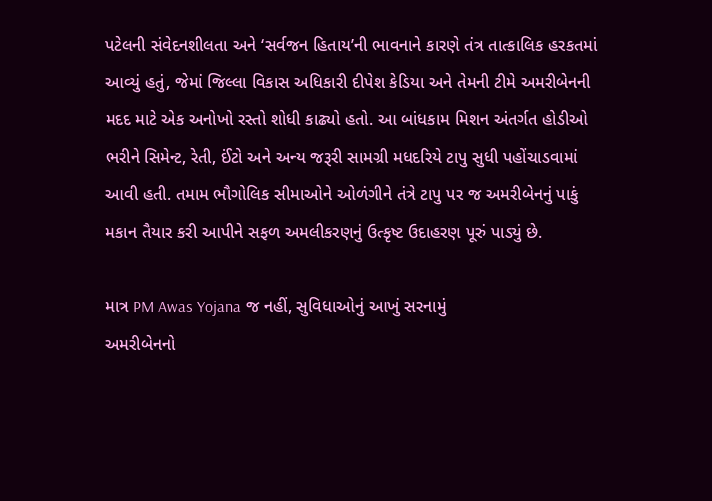પટેલની સંવેદનશીલતા અને ‘સર્વજન હિતાય’ની ભાવનાને કારણે તંત્ર તાત્કાલિક હરકતમાં આવ્યું હતું, જેમાં જિલ્લા વિકાસ અધિકારી દીપેશ કેડિયા અને તેમની ટીમે અમરીબેનની મદદ માટે એક અનોખો રસ્તો શોધી કાઢ્યો હતો. આ બાંધકામ મિશન અંતર્ગત હોડીઓ ભરીને સિમેન્ટ, રેતી, ઈંટો અને અન્ય જરૂરી સામગ્રી મધદરિયે ટાપુ સુધી પહોંચાડવામાં આવી હતી. તમામ ભૌગોલિક સીમાઓને ઓળંગીને તંત્રે ટાપુ પર જ અમરીબેનનું પાકું મકાન તૈયાર કરી આપીને સફળ અમલીકરણનું ઉત્કૃષ્ટ ઉદાહરણ પૂરું પાડ્યું છે.

માત્ર PM Awas Yojana જ નહીં, સુવિધાઓનું આખું સરનામું
અમરીબેનનો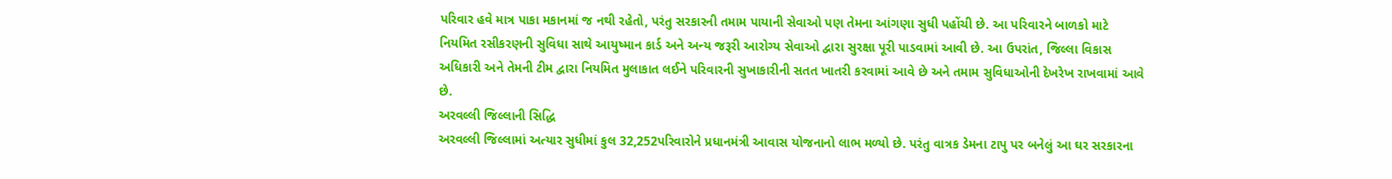પરિવાર હવે માત્ર પાકા મકાનમાં જ નથી રહેતો, પરંતુ સરકારની તમામ પાયાની સેવાઓ પણ તેમના આંગણા સુધી પહોંચી છે. આ પરિવારને બાળકો માટે નિયમિત રસીકરણની સુવિધા સાથે આયુષ્માન કાર્ડ અને અન્ય જરૂરી આરોગ્ય સેવાઓ દ્વારા સુરક્ષા પૂરી પાડવામાં આવી છે. આ ઉપરાંત, જિલ્લા વિકાસ અધિકારી અને તેમની ટીમ દ્વારા નિયમિત મુલાકાત લઈને પરિવારની સુખાકારીની સતત ખાતરી કરવામાં આવે છે અને તમામ સુવિધાઓની દેખરેખ રાખવામાં આવે છે.
અરવલ્લી જિલ્લાની સિદ્ધિ
અરવલ્લી જિલ્લામાં અત્યાર સુધીમાં કુલ 32,252પરિવારોને પ્રધાનમંત્રી આવાસ યોજનાનો લાભ મળ્યો છે. પરંતુ વાત્રક ડેમના ટાપુ પર બનેલું આ ઘર સરકારના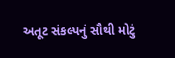અતૂટ સંકલ્પનું સૌથી મોટું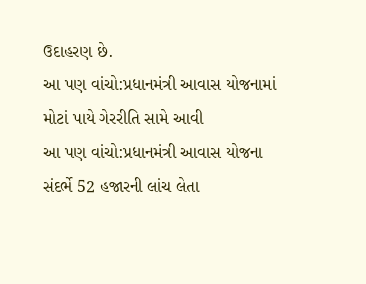ઉદાહરણ છે.
આ પણ વાંચો:પ્રધાનમંત્રી આવાસ યોજનામાં મોટાં પાયે ગેરરીતિ સામે આવી
આ પણ વાંચો:પ્રધાનમંત્રી આવાસ યોજના સંદર્ભે 52 હજારની લાંચ લેતા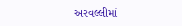અરવલ્લીમાં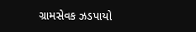ગ્રામસેવક ઝડપાયો